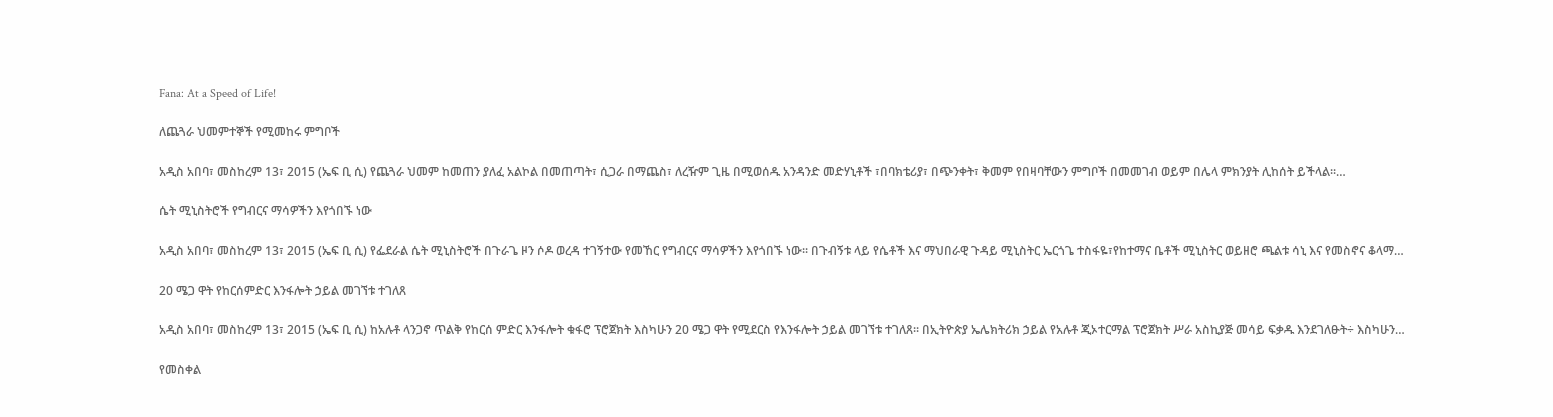Fana: At a Speed of Life!

ለጨጓራ ህመምተኞች የሚመከሩ ምግቦች

አዲስ አበባ፣ መስከረም 13፣ 2015 (ኤፍ ቢ ሲ) የጨጓራ ህመም ከመጠን ያለፈ አልኮል በመጠጣት፣ ሲጋራ በማጨስ፣ ለረዥም ጊዜ በሚወሰዱ አንዳንድ መድሃኒቶች ፣በባክቴሪያ፣ በጭንቀት፣ ቅመም የበዛባቸውን ምግቦች በመመገብ ወይም በሌላ ምክንያት ሊከሰት ይችላል፡፡…

ሴት ሚኒስትሮች የግብርና ማሳዎችን እየጎበኙ ነው

አዲስ አበባ፣ መስከረም 13፣ 2015 (ኤፍ ቢ ሲ) የፌደራል ሴት ሚኒስትሮች በጉራጌ ዞን ሶዶ ወረዳ ተገኝተው የመኸር የግብርና ማሳዎችን እየጎበኙ ነው፡፡ በጉብኝቱ ላይ የሴቶች እና ማህበራዊ ጉዳይ ሚኒስትር ኤርጎጌ ተስፋዬ፣የከተማና ቤቶች ሚኒስትር ወይዘሮ ጫልቱ ሳኒ እና የመስኖና ቆላማ…

20 ሜጋ ዋት የከርሰምድር እንፋሎት ኃይል መገኘቱ ተገለጸ

አዲስ አበባ፣ መስከረም 13፣ 2015 (ኤፍ ቢ ሲ) ከአሉቶ ላንጋኖ ጥልቅ የከርሰ ምድር እንፋሎት ቁፋሮ ፕሮጀክት እስካሁን 20 ሜጋ ዋት የሚደርስ የእንፋሎት ኃይል መገኘቱ ተገለጸ፡፡ በኢትዮጵያ ኤሌክትሪክ ኃይል የአሉቶ ጂኦተርማል ፕሮጀክት ሥራ አስኪያጅ መሳይ ፍቃዱ እንደገለፁት÷ እስካሁን…

የመስቀል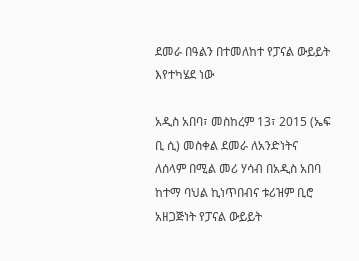ደመራ በዓልን በተመለከተ የፓናል ውይይት እየተካሄደ ነው

አዲስ አበባ፣ መስከረም 13፣ 2015 (ኤፍ ቢ ሲ) መስቀል ደመራ ለአንድነትና ለሰላም በሚል መሪ ሃሳብ በአዲስ አበባ ከተማ ባህል ኪነጥበብና ቱሪዝም ቢሮ አዘጋጅነት የፓናል ውይይት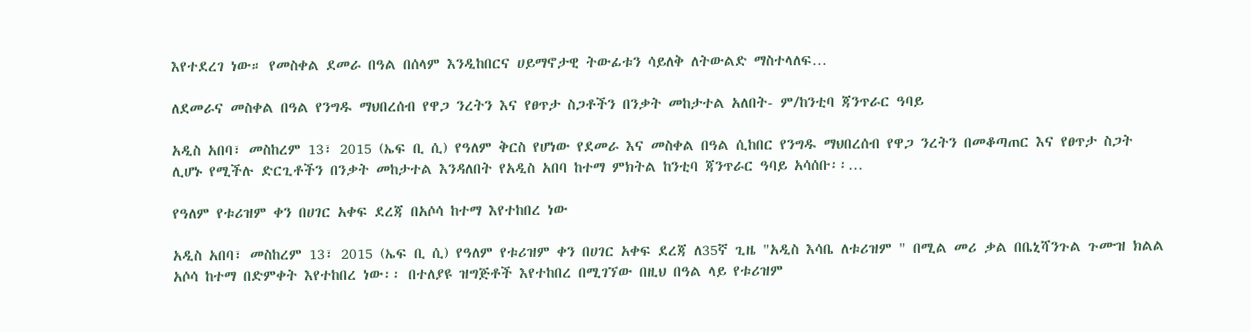እየተደረገ ነው። የመስቀል ደመራ በዓል በሰላም እንዲከበርና ሀይማኖታዊ ትውፊቱን ሳይለቅ ለትውልድ ማስተላለፍ…

ለደመራና መስቀል በዓል የንግዱ ማህበረሰብ የዋጋ ንረትን እና የፀጥታ ስጋቶችን በንቃት መከታተል አለበት- ም/ከንቲባ ጃንጥራር ዓባይ

አዲስ አበባ፣ መስከረም 13፣ 2015 (ኤፍ ቢ ሲ) የዓለም ቅርስ የሆነው የደመራ እና መስቀል በዓል ሲከበር የንግዱ ማህበረሰብ የዋጋ ንረትን በመቆጣጠር እና የፀጥታ ስጋት ሊሆኑ የሚችሉ ድርጊቶችን በንቃት መከታተል እንዳለበት የአዲስ አበባ ከተማ ምክትል ከንቲባ ጃንጥራር ዓባይ አሳሰቡ፡፡…

የዓለም የቱሪዝም ቀን በሀገር አቀፍ ደረጃ በአሶሳ ከተማ እየተከበረ ነው

አዲስ አበባ፣ መስከረም 13፣ 2015 (ኤፍ ቢ ሲ) የዓለም የቱሪዝም ቀን በሀገር አቀፍ ደረጃ ለ35ኛ ጊዜ "አዲስ እሳቤ ለቱሪዝም " በሚል መሪ ቃል በቤኒሻንጉል ጉሙዝ ክልል አሶሳ ከተማ በድምቀት እየተከበረ ነው፡፡ በተለያዩ ዝግጅቶች እየተከበረ በሚገኘው በዚህ በዓል ላይ የቱሪዝም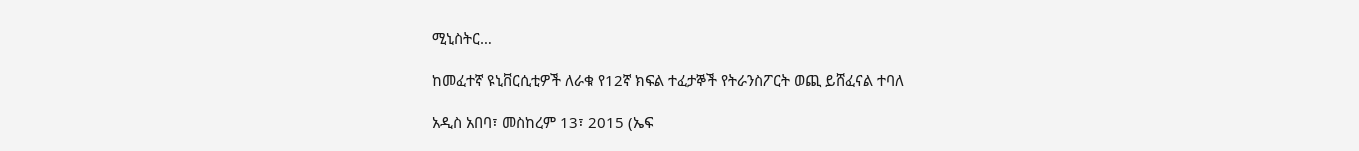ሚኒስትር…

ከመፈተኛ ዩኒቨርሲቲዎች ለራቁ የ12ኛ ክፍል ተፈታኞች የትራንስፖርት ወጪ ይሸፈናል ተባለ

አዲስ አበባ፣ መስከረም 13፣ 2015 (ኤፍ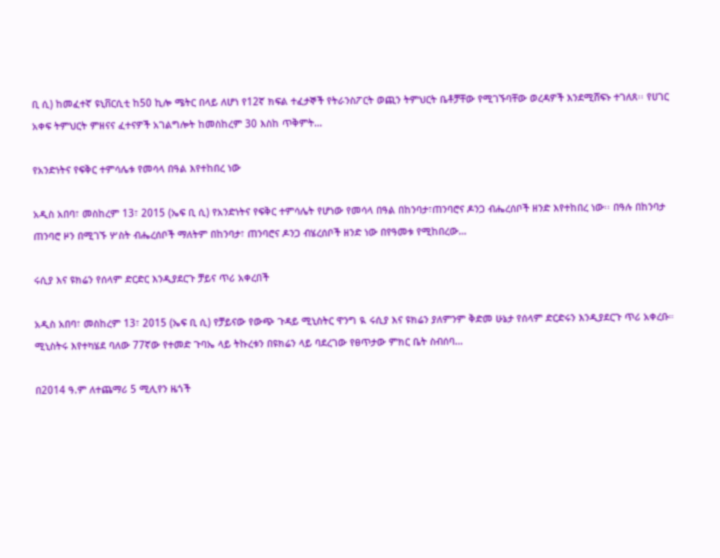ቢ ሲ) ከመፈተኛ ዩኒቨርሲቲ ከ50 ኪሎ ሜትር በላይ ለሆነ የ12ኛ ክፍል ተፈታኞች የትራንስፖርት ወጪን ትምህርት ቤቶቻቸው የሚገኙባቸው ወረዳዎች እንደሚሸፍኑ ተገለጸ፡፡ የሀገር አቀፍ ትምህርት ምዘናና ፈተናዎች አገልግሎት ከመስከረም 30 እስከ ጥቅምት…

የአንድነትና የፍቅር ተምሳሌቱ የመሳላ በዓል እየተከበረ ነው

አዲስ አበባ፣ መስከረም 13፣ 2015 (ኤፍ ቢ ሲ) የአንድነትና የፍቅር ተምሳሌት የሆነው የመሳላ በዓል በከንባታ፣ጠንባሮና ዶንጋ ብሔረሰቦች ዘንድ እየተከበረ ነው፡፡ በዓሉ በከንባታ ጠንባሮ ዞን በሚገኙ ሦስት ብሔረሰቦች ማለትም በከንባታ፣ ጠንባሮና ዶንጋ ብሄረሰቦች ዘንድ ነው በየዓመቱ የሚከበረው…

ሩሲያ እና ዩክሬን የሰላም ድርድር እንዲያደርጉ ቻይና ጥሪ አቀረበች

አዲስ አበባ፣ መስከረም 13፣ 2015 (ኤፍ ቢ ሲ) የቻይናው የውጭ ጉዳይ ሚኒስትር ዋንግ ዪ ሩሲያ እና ዩክሬን ያለምንም ቅድመ ሁኔታ የሰላም ድርድሩን እንዲያደርጉ ጥሪ አቀረቡ። ሚኒስትሩ እየተካሄደ ባለው 77ኛው የተመድ ጉባኤ ላይ ትኩረቱን በዩክሬን ላይ ባደረገው የፀጥታው ምክር ቤት ስብሰባ…

በ2014 ዓ.ም ለተጨማሪ 5 ሚሊየን ዜጎች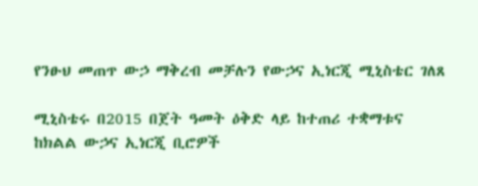የንፁህ መጠጥ ውኃ ማቅረብ መቻሉን የውኃና ኢነርጂ ሚኒስቴር ገለጸ

ሚኒስቴሩ በ2015 በጀት ዓመት ዕቅድ ላይ ከተጠሪ ተቋማቱና ከክልል ውኃና ኢነርጂ ቢሮዎች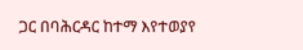ጋር በባሕርዳር ከተማ እየተወያየ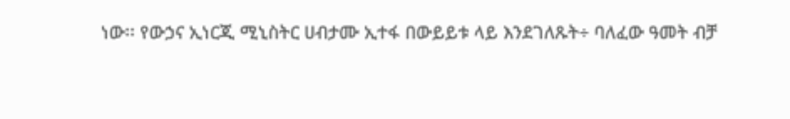ነው፡፡ የውኃና ኢነርጂ ሚኒስትር ሀብታሙ ኢተፋ በውይይቱ ላይ እንደገለጹት÷ ባለፈው ዓመት ብቻ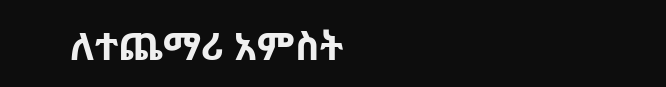ለተጨማሪ አምስት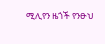ሚሊየን ዜጎች የንፁህ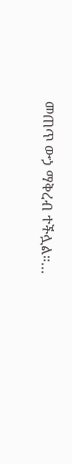መጠጥ ውኃ ማቅረብ ተችሏል።…